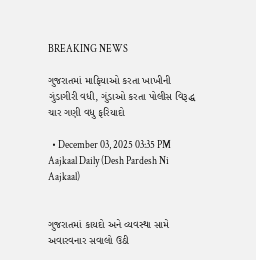BREAKING NEWS

ગુજરાતમાં માફિયાઓ કરતા ખાખીની ગુંડાગીરી વધી, ગુંડાઓ કરતા પોલીસ વિરૂદ્ધ ચાર ગણી વધુ ફરિયાદો

  • December 03, 2025 03:35 PM
Aajkaal Daily (Desh Pardesh Ni Aajkaal)


ગુજરાતમાં કાયદો અને વ્યવસ્થા સામે અવારવનાર સવાલો ઉઠી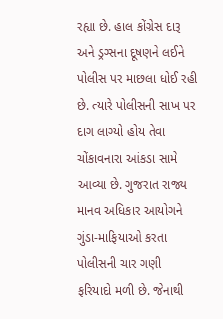રહ્યા છે. હાલ કોંગ્રેસ દારૂ અને ડ્રગ્સના દૂષણને લઈને પોલીસ પર માછલા ધોઈ રહી છે. ત્યારે પોલીસની સાખ પર દાગ લાગ્યો હોય તેવા ચોંકાવનારા આંકડા સામે આવ્યા છે. ગુજરાત રાજ્ય માનવ અધિકાર આયોગને ગુંડા-માફિયાઓ કરતા પોલીસની ચાર ગણી ફરિયાદો મળી છે. જેનાથી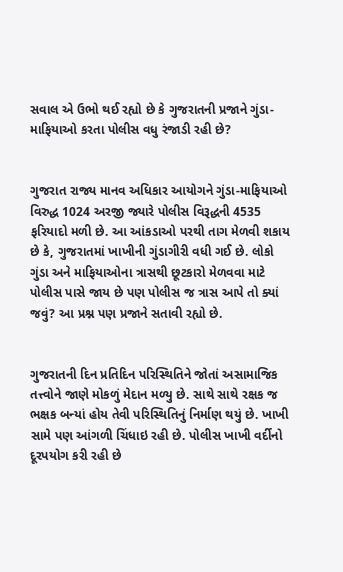સવાલ એ ઉભો થઈ રહ્યો છે કે ગુજરાતની પ્રજાને ગુંડા-માફિયાઓ કરતા પોલીસ વધુ રંજાડી રહી છે?


ગુજરાત રાજ્ય માનવ અધિકાર આયોગને ગુંડા-માફિયાઓ વિરુદ્ધ 1024 અરજી જ્યારે પોલીસ વિરૂદ્ધની 4535 ફરિયાદો મળી છે. આ આંકડાઓ પરથી તાગ મેળવી શકાય છે કે, ગુજરાતમાં ખાખીની ગુંડાગીરી વધી ગઈ છે. લોકો ગુંડા અને માફિયાઓના ત્રાસથી છૂટકારો મેળવવા માટે પોલીસ પાસે જાય છે પણ પોલીસ જ ત્રાસ આપે તો ક્યાં જવું? આ પ્રશ્ન પણ પ્રજાને સતાવી રહ્યો છે.


ગુજરાતની દિન પ્રતિદિન પરિસ્થિતિને જોતાં અસામાજિક તત્ત્વોને જાણે મોકળું મેદાન મળ્યુ છે. સાથે સાથે રક્ષક જ ભક્ષક બન્યાં હોય તેવી પરિસ્થિતિનું નિર્માણ થયું છે. ખાખી સામે પણ આંગળી ચિંધાઇ રહી છે. પોલીસ ખાખી વર્દીનો દૂરપયોગ કરી રહી છે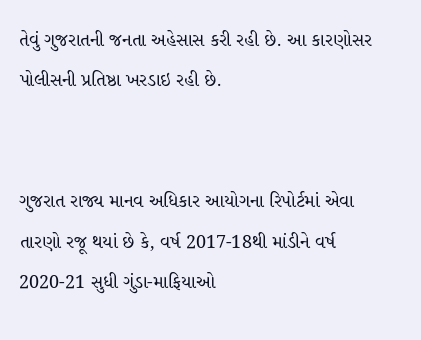તેવું ગુજરાતની જનતા અહેસાસ કરી રહી છે. આ કારણોસર પોલીસની પ્રતિષ્ઠા ખરડાઇ રહી છે.


ગુજરાત રાજ્ય માનવ અધિકાર આયોગના રિપોર્ટમાં એવા તારણો રજૂ થયાં છે કે, વર્ષ 2017-18થી માંડીને વર્ષ 2020-21 સુધી ગુંડા-માફિયાઓ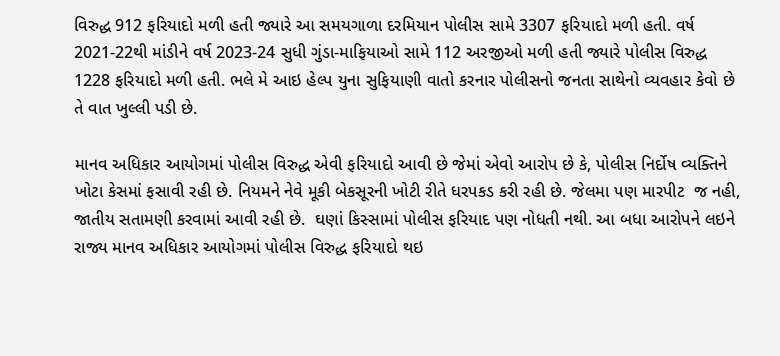વિરુદ્ધ 912 ફરિયાદો મળી હતી જ્યારે આ સમયગાળા દરમિયાન પોલીસ સામે 3307 ફરિયાદો મળી હતી. વર્ષ 2021-22થી માંડીને વર્ષ 2023-24 સુધી ગુંડા-માફિયાઓ સામે 112 અરજીઓ મળી હતી જ્યારે પોલીસ વિરુદ્ધ 1228 ફરિયાદો મળી હતી. ભલે મે આઇ હેલ્પ યુના સુફિયાણી વાતો કરનાર પોલીસનો જનતા સાથેનો વ્યવહાર કેવો છે તે વાત ખુલ્લી પડી છે.

માનવ અધિકાર આયોગમાં પોલીસ વિરુદ્ધ એવી ફરિયાદો આવી છે જેમાં એવો આરોપ છે કે, પોલીસ નિર્દોષ વ્યક્તિને ખોટા કેસમાં ફસાવી રહી છે. નિયમને નેવે મૂકી બેકસૂરની ખોટી રીતે ધરપકડ કરી રહી છે. જેલમા પણ મારપીટ  જ નહી, જાતીય સતામણી કરવામાં આવી રહી છે.  ઘણાં કિસ્સામાં પોલીસ ફરિયાદ પણ નોધતી નથી. આ બધા આરોપને લઇને રાજ્ય માનવ અધિકાર આયોગમાં પોલીસ વિરુદ્ધ ફરિયાદો થઇ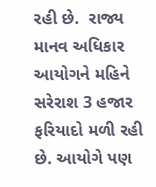રહી છે.  રાજ્ય માનવ અધિકાર આયોગને મહિને સરેરાશ 3 હજાર ફરિયાદો મળી રહી છે. આયોગે પણ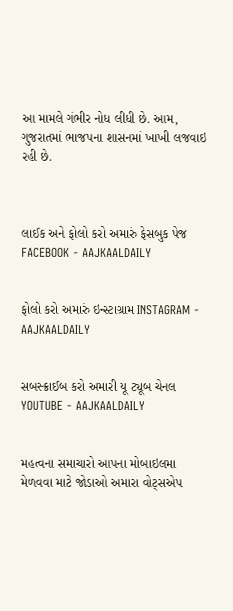આ મામલે ગંભીર નોધ લીધી છે. આમ, ગુજરાતમાં ભાજપના શાસનમાં ખાખી લજવાઇ રહી છે.



લાઈક અને ફોલો કરો અમારું ફેસબુક પેજ FACEBOOK - AAJKAALDAILY


ફોલો કરો અમારું ઇન્સ્ટાગ્રામ INSTAGRAM - AAJKAALDAILY


સબસ્ક્રાઈબ કરો અમારી યૂ ટ્યૂબ ચેનલ YOUTUBE - AAJKAALDAILY


મહત્વના સમાચારો આપના મોબાઇલમા મેળવવા માટે જોડાઓ અમારા વોટ્સએપ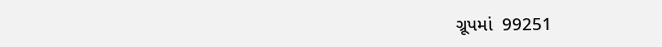ગ્રૂપમાં  99251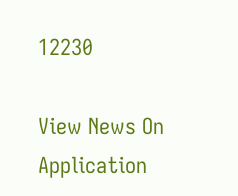12230

View News On Application